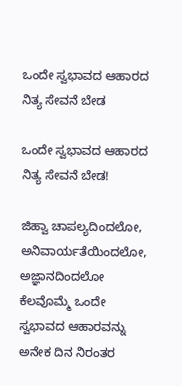ಒಂದೇ ಸ್ವಭಾವದ ಆಹಾರದ ನಿತ್ಯ ಸೇವನೆ ಬೇಡ

ಒಂದೇ ಸ್ವಭಾವದ ಆಹಾರದ ನಿತ್ಯ ಸೇವನೆ ಬೇಡ!

ಜಿಹ್ವಾ ಚಾಪಲ್ಯದಿಂದಲೋ, ಅನಿವಾರ್ಯತೆಯಿಂದಲೋ, ಅಜ್ಞಾನದಿಂದಲೋ ಕೆಲವೊಮ್ಮೆ ಒಂದೇ ಸ್ವಭಾವದ ಆಹಾರವನ್ನು ಅನೇಕ ದಿನ ನಿರಂತರ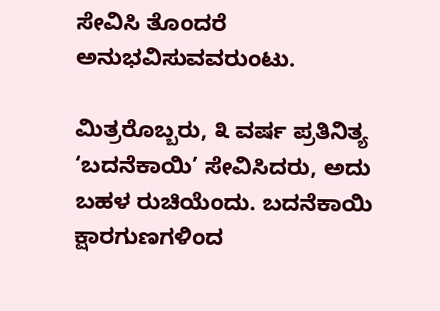ಸೇವಿಸಿ ತೊಂದರೆ ಅನುಭವಿಸುವವರುಂಟು.

ಮಿತ್ರರೊಬ್ಬರು, ೩ ವರ್ಷ ಪ್ರತಿನಿತ್ಯ ‘ಬದನೆಕಾಯಿ’ ಸೇವಿಸಿದರು, ಅದು ಬಹಳ ರುಚಿಯೆಂದು. ಬದನೆಕಾಯಿ ಕ್ಷಾರಗುಣಗಳಿಂದ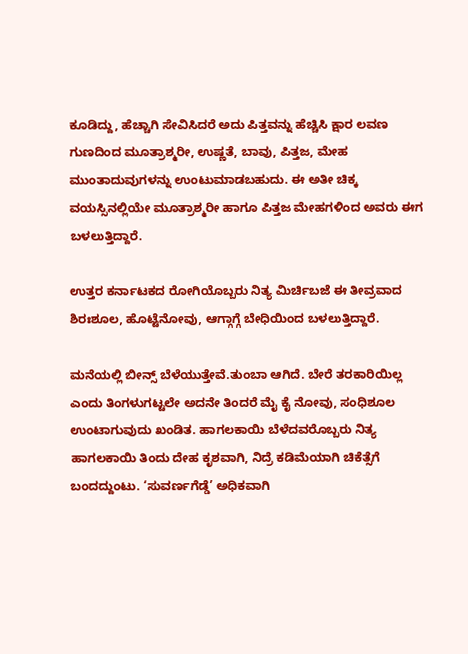ಕೂಡಿದ್ದು, ಹೆಚ್ಚಾಗಿ ಸೇವಿಸಿದರೆ ಅದು ಪಿತ್ತವನ್ನು ಹೆಚ್ಚಿಸಿ ಕ್ಷಾರ ಲವಣ ಗುಣದಿಂದ ಮೂತ್ರಾಶ್ಮರೀ, ಉಷ್ಣತೆ, ಬಾವು, ಪಿತ್ತಜ, ಮೇಹ ಮುಂತಾದುವುಗಳನ್ನು ಉಂಟುಮಾಡಬಹುದು. ಈ ಅತೀ ಚಿಕ್ಕ ವಯಸ್ಸಿನಲ್ಲಿಯೇ ಮೂತ್ರಾಶ್ಮರೀ ಹಾಗೂ ಪಿತ್ತಜ ಮೇಹಗಳಿಂದ ಅವರು ಈಗ ಬಳಲುತ್ತಿದ್ದಾರೆ.

ಉತ್ತರ ಕರ್ನಾಟಕದ ರೋಗಿಯೊಬ್ಬರು ನಿತ್ಯ ಮಿರ್ಚಿಬಜೆ ಈ ತೀವ್ರವಾದ ಶಿರಃಶೂಲ, ಹೊಟ್ಟೆನೋವು, ಆಗ್ಗಾಗ್ಗೆ ಬೇಧಿಯಿಂದ ಬಳಲುತ್ತಿದ್ದಾರೆ.

ಮನೆಯಲ್ಲಿ ಬೀನ್ಸ್ ಬೆಳೆಯುತ್ತೇವೆ.ತುಂಬಾ ಆಗಿದೆ. ಬೇರೆ ತರಕಾರಿಯಿಲ್ಲ ಎಂದು ತಿಂಗಳುಗಟ್ಟಲೇ ಅದನೇ ತಿಂದರೆ ಮೈ ಕೈ ನೋವು, ಸಂಧಿಶೂಲ ಉಂಟಾಗುವುದು ಖಂಡಿತ. ಹಾಗಲಕಾಯಿ ಬೆಳೆದವರೊಬ್ಬರು ನಿತ್ಯ ಹಾಗಲಕಾಯಿ ತಿಂದು ದೇಹ ಕೃಶವಾಗಿ, ನಿದ್ರೆ ಕಡಿಮೆಯಾಗಿ ಚಿಕೆತ್ಸೆಗೆ ಬಂದದ್ದುಂಟು. ‘ಸುವರ್ಣಗೆಡ್ಡೆ’ ಅಧಿಕವಾಗಿ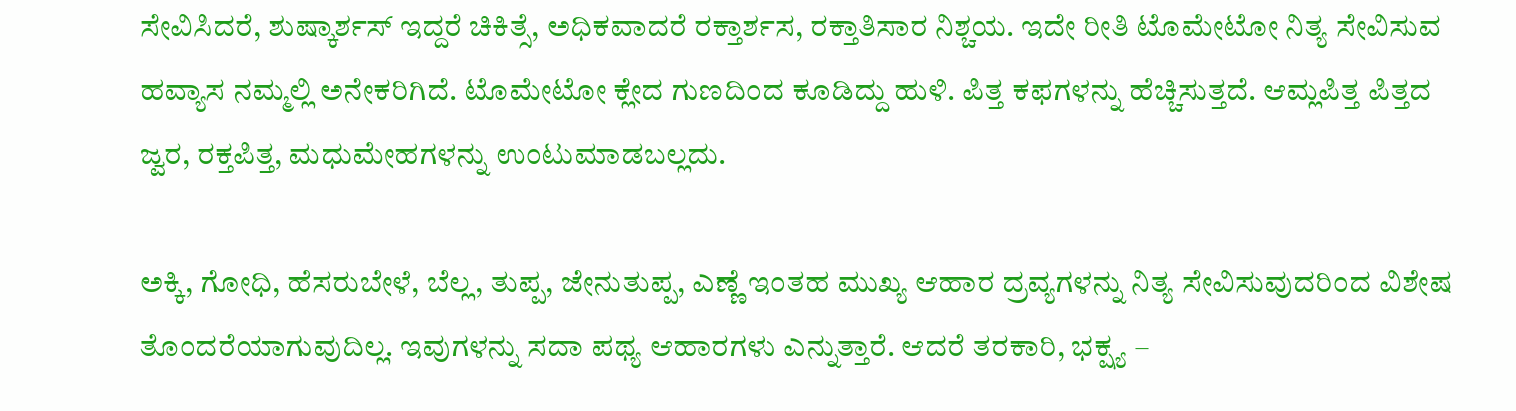ಸೇವಿಸಿದರೆ, ಶುಷ್ಕಾರ್ಶಸ್ ಇದ್ದರೆ ಚಿಕಿತ್ಸೆ, ಅಧಿಕವಾದರೆ ರಕ್ತಾರ್ಶಸ, ರಕ್ತಾತಿಸಾರ ನಿಶ್ಚಯ. ಇದೇ ರೀತಿ ಟೊಮೇಟೋ ನಿತ್ಯ ಸೇವಿಸುವ ಹವ್ಯಾಸ ನಮ್ಮಲ್ಲಿ ಅನೇಕರಿಗಿದೆ. ಟೊಮೇಟೋ ಕ್ಲೇದ ಗುಣದಿಂದ ಕೂಡಿದ್ದು ಹುಳಿ. ಪಿತ್ತ ಕಫಗಳನ್ನು ಹೆಚ್ಚಿಸುತ್ತದೆ. ಆಮ್ಲಪಿತ್ತ ಪಿತ್ತದ ಜ್ವರ, ರಕ್ತಪಿತ್ತ, ಮಧುಮೇಹಗಳನ್ನು ಉಂಟುಮಾಡಬಲ್ಲದು.

ಅಕ್ಕಿ, ಗೋಧಿ, ಹೆಸರುಬೇಳೆ, ಬೆಲ್ಲ, ತುಪ್ಪ, ಜೇನುತುಪ್ಪ, ಎಣ್ಣೆ ಇಂತಹ ಮುಖ್ಯ ಆಹಾರ ದ್ರವ್ಯಗಳನ್ನು ನಿತ್ಯ ಸೇವಿಸುವುದರಿಂದ ವಿಶೇಷ ತೊಂದರೆಯಾಗುವುದಿಲ್ಲ. ಇವುಗಳನ್ನು ಸದಾ ಪಥ್ಯ ಆಹಾರಗಳು ಎನ್ನುತ್ತಾರೆ. ಆದರೆ ತರಕಾರಿ, ಭಕ್ಷ್ಯ –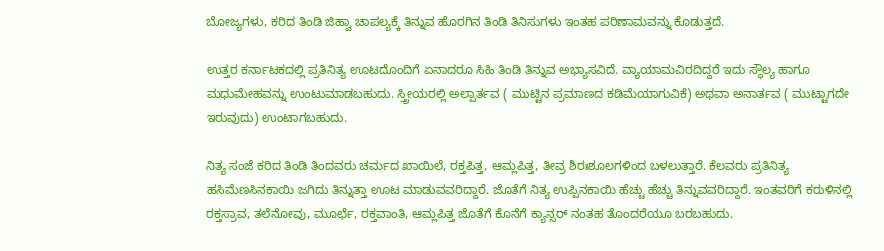ಬೋಜ್ಯಗಳು, ಕರಿದ ತಿಂಡಿ ಜಿಹ್ವಾ ಚಾಪಲ್ಯಕ್ಕೆ ತಿನ್ನುವ ಹೊರಗಿನ ತಿಂಡಿ ತಿನಿಸುಗಳು ಇಂತಹ ಪರಿಣಾಮವನ್ನು ಕೊಡುತ್ತದೆ.

ಉತ್ತರ ಕರ್ನಾಟಕದಲ್ಲಿ ಪ್ರತಿನಿತ್ಯ ಊಟದೊಂದಿಗೆ ಏನಾದರೂ ಸಿಹಿ ತಿಂಡಿ ತಿನ್ನುವ ಅಭ್ಯಾಸವಿದೆ. ವ್ಯಾಯಾಮವಿರದಿದ್ದರೆ ಇದು ಸ್ಥೌಲ್ಯ ಹಾಗೂ ಮಧುಮೇಹವನ್ನು ಉಂಟುಮಾಡಬಹುದು. ಸ್ತ್ರೀಯರಲ್ಲಿ ಅಲ್ಪಾರ್ತವ ( ಮುಟ್ಟಿನ ಪ್ರಮಾಣದ ಕಡಿಮೆಯಾಗುವಿಕೆ) ಅಥವಾ ಅನಾರ್ತವ ( ಮುಟ್ಟಾಗದೇ ಇರುವುದು) ಉಂಟಾಗಬಹುದು.

ನಿತ್ಯ ಸಂಜೆ ಕರಿದ ತಿಂಡಿ ತಿಂದವರು ಚರ್ಮದ ಖಾಯಿಲೆ, ರಕ್ತಪಿತ್ತ, ಆಮ್ಲಪಿತ್ತ, ತೀವ್ರ ಶಿರಃಶೂಲಗಳಿಂದ ಬಳಲುತ್ತಾರೆ. ಕೆಲವರು ಪ್ರತಿನಿತ್ಯ ಹಸಿಮೆಣಸಿನಕಾಯಿ ಜಗಿದು ತಿನ್ನುತ್ತಾ ಊಟ ಮಾಡುವವರಿದ್ದಾರೆ. ಜೊತೆಗೆ ನಿತ್ಯ ಉಪ್ಪಿನಕಾಯಿ ಹೆಚ್ಚು ಹೆಚ್ಚು ತಿನ್ನುವವರಿದ್ದಾರೆ. ಇಂತವರಿಗೆ ಕರುಳಿನಲ್ಲಿ ರಕ್ತಸ್ರಾವ, ತಲೆನೋವು, ಮೂರ್ಛೆ, ರಕ್ತವಾಂತಿ, ಆಮ್ಲಪಿತ್ತ ಜೊತೆಗೆ ಕೊನೆಗೆ ಕ್ಯಾನ್ಸರ್ ನಂತಹ ತೊಂದರೆಯೂ ಬರಬಹುದು.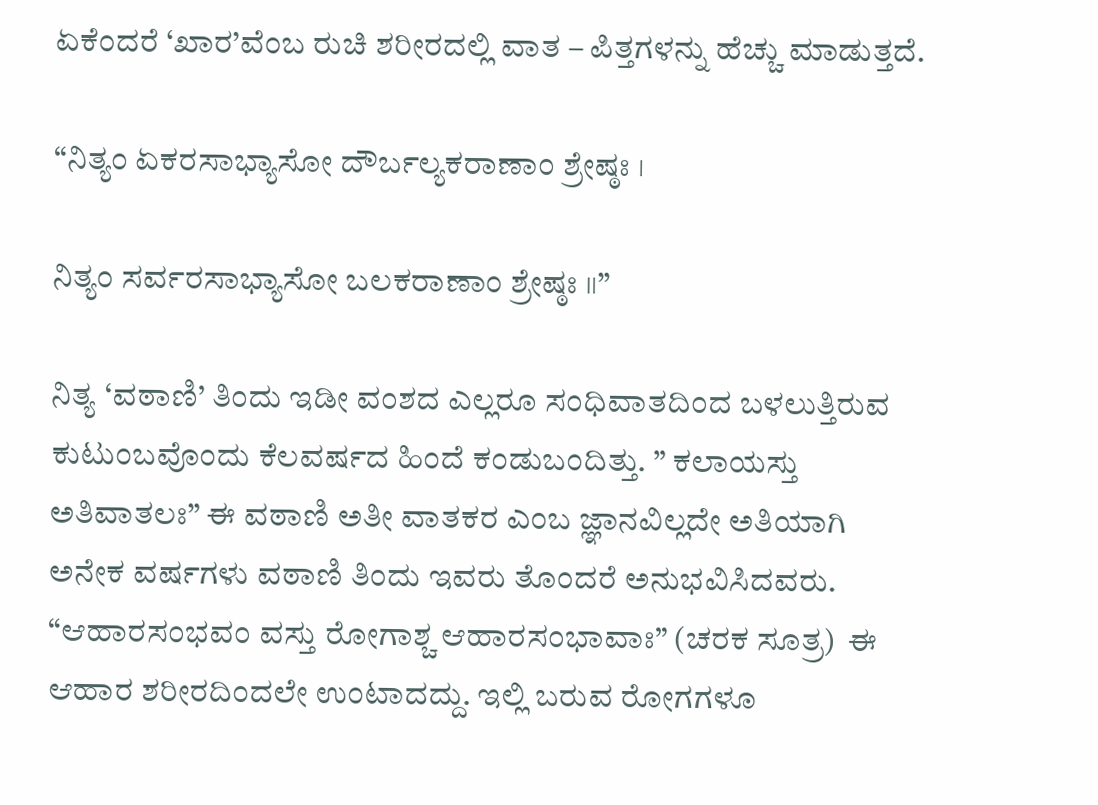ಏಕೆಂದರೆ ‘ಖಾರ’ವೆಂಬ ರುಚಿ ಶರೀರದಲ್ಲಿ ವಾತ – ಪಿತ್ತಗಳನ್ನು ಹೆಚ್ಚು ಮಾಡುತ್ತದೆ.

“ನಿತ್ಯಂ ಏಕರಸಾಭ್ಯಾಸೋ ದೌರ್ಬಲ್ಯಕರಾಣಾಂ ಶ್ರೇಷ್ಠಃ ।

ನಿತ್ಯಂ ಸರ್ವರಸಾಭ್ಯಾಸೋ ಬಲಕರಾಣಾಂ ಶ್ರೇಷ್ಠಃ ॥”

ನಿತ್ಯ ‘ವಠಾಣಿ’ ತಿಂದು ಇಡೀ ವಂಶದ ಎಲ್ಲರೂ ಸಂಧಿವಾತದಿಂದ ಬಳಲುತ್ತಿರುವ ಕುಟುಂಬವೊಂದು ಕೆಲವರ್ಷದ ಹಿಂದೆ ಕಂಡುಬಂದಿತ್ತು. ” ಕಲಾಯಸ್ತು ಅತಿವಾತಲಃ” ಈ ವಠಾಣಿ ಅತೀ ವಾತಕರ ಎಂಬ ಜ್ಞಾನವಿಲ್ಲದೇ ಅತಿಯಾಗಿ ಅನೇಕ ವರ್ಷಗಳು ವಠಾಣಿ ತಿಂದು ಇವರು ತೊಂದರೆ ಅನುಭವಿಸಿದವರು. “ಆಹಾರಸಂಭವಂ ವಸ್ತು ರೋಗಾಶ್ಚ ಆಹಾರಸಂಭಾವಾಃ” (ಚರಕ ಸೂತ್ರ)  ಈ ಆಹಾರ ಶರೀರದಿಂದಲೇ ಉಂಟಾದದ್ದು. ಇಲ್ಲಿ ಬರುವ ರೋಗಗಳೂ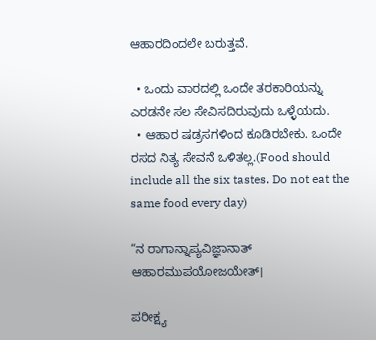ಆಹಾರದಿಂದಲೇ ಬರುತ್ತವೆ.

  • ಒಂದು ವಾರದಲ್ಲಿ ಒಂದೇ ತರಕಾರಿಯನ್ನು ಎರಡನೇ ಸಲ ಸೇವಿಸದಿರುವುದು ಒಳ್ಳೆಯದು.
  • ಆಹಾರ ಷಡ್ರಸಗಳಿಂದ ಕೂಡಿರಬೇಕು. ಒಂದೇ ರಸದ ನಿತ್ಯ ಸೇವನೆ ಒಳಿತಲ್ಲ.(Food should include all the six tastes. Do not eat the same food every day)

“ನ ರಾಗಾನ್ನಾಪ್ಯವಿಜ್ಞಾನಾತ್ ಆಹಾರಮುಪಯೋಜಯೇತ್।

ಪರೀಕ್ಷ್ಯ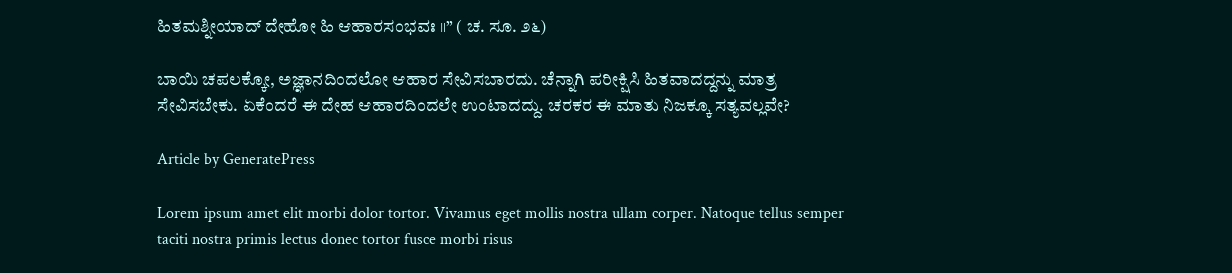ಹಿತಮಶ್ನೀಯಾದ್ ದೇಹೋ ಹಿ ಆಹಾರಸಂಭವಃ ॥” ( ಚ. ಸೂ. ೨೬)

ಬಾಯಿ ಚಪಲಕ್ಕೋ, ಅಜ್ಞಾನದಿಂದಲೋ ಆಹಾರ ಸೇವಿಸಬಾರದು. ಚೆನ್ನಾಗಿ ಪರೀಕ್ಷಿಸಿ ಹಿತವಾದದ್ದನ್ನು ಮಾತ್ರ ಸೇವಿಸಬೇಕು. ಏಕೆಂದರೆ ಈ ದೇಹ ಆಹಾರದಿಂದಲೇ ಉಂಟಾದದ್ದು. ಚರಕರ ಈ ಮಾತು ನಿಜಕ್ಕೂ ಸತ್ಯವಲ್ಲವೇ?

Article by GeneratePress

Lorem ipsum amet elit morbi dolor tortor. Vivamus eget mollis nostra ullam corper. Natoque tellus semper taciti nostra primis lectus donec tortor fusce morbi risus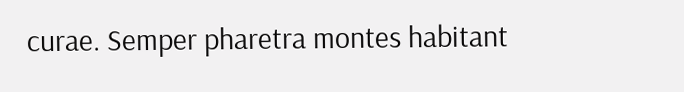curae. Semper pharetra montes habitant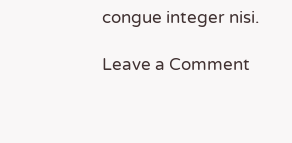congue integer nisi.

Leave a Comment